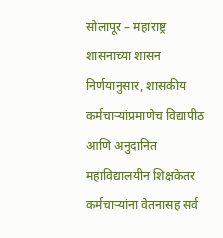सोलापूर – महाराष्ट्र शासनाच्या शासन निर्णयानुसार, शासकीय कर्मचाऱ्यांप्रमाणेच विद्यापीठ आणि अनुदानित महाविद्यालयीन शिक्षकेतर कर्मचाऱ्यांना वेतनासह सर्व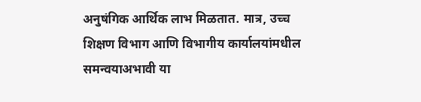अनुषंगिक आर्थिक लाभ मिळतात. मात्र, उच्च शिक्षण विभाग आणि विभागीय कार्यालयांमधील समन्वयाअभावी या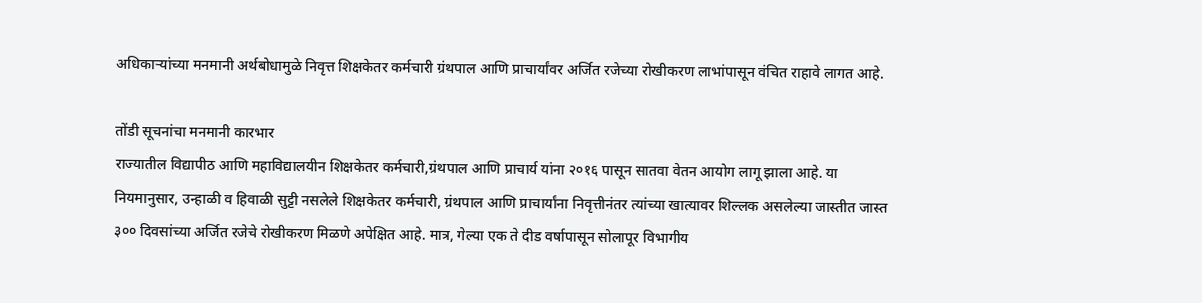अधिकाऱ्यांच्या मनमानी अर्थबोधामुळे निवृत्त शिक्षकेतर कर्मचारी ग्रंथपाल आणि प्राचार्यांवर अर्जित रजेच्या रोखीकरण लाभांपासून वंचित राहावे लागत आहे.

तोंडी सूचनांचा मनमानी कारभार
राज्यातील विद्यापीठ आणि महाविद्यालयीन शिक्षकेतर कर्मचारी,ग्रंथपाल आणि प्राचार्य यांना २०१६ पासून सातवा वेतन आयोग लागू झाला आहे. या नियमानुसार, उन्हाळी व हिवाळी सुट्टी नसलेले शिक्षकेतर कर्मचारी, ग्रंथपाल आणि प्राचार्यांना निवृत्तीनंतर त्यांच्या खात्यावर शिल्लक असलेल्या जास्तीत जास्त ३०० दिवसांच्या अर्जित रजेचे रोखीकरण मिळणे अपेक्षित आहे. मात्र, गेल्या एक ते दीड वर्षापासून सोलापूर विभागीय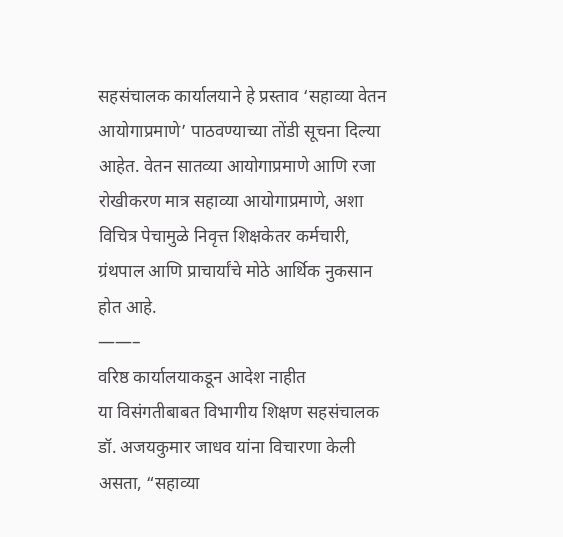सहसंचालक कार्यालयाने हे प्रस्ताव ‘सहाव्या वेतन आयोगाप्रमाणे’ पाठवण्याच्या तोंडी सूचना दिल्या आहेत. वेतन सातव्या आयोगाप्रमाणे आणि रजा रोखीकरण मात्र सहाव्या आयोगाप्रमाणे, अशा विचित्र पेचामुळे निवृत्त शिक्षकेतर कर्मचारी, ग्रंथपाल आणि प्राचार्यांचे मोठे आर्थिक नुकसान होत आहे.
——–
वरिष्ठ कार्यालयाकडून आदेश नाहीत
या विसंगतीबाबत विभागीय शिक्षण सहसंचालक डॉ. अजयकुमार जाधव यांना विचारणा केली असता, “सहाव्या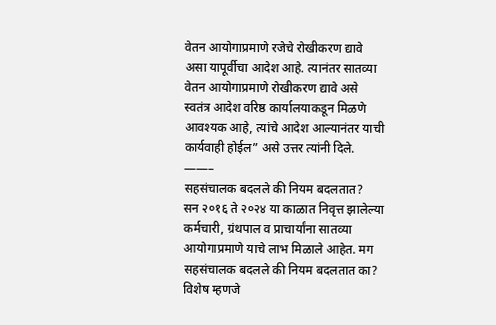वेतन आयोगाप्रमाणे रजेचे रोखीकरण द्यावे असा यापूर्वीचा आदेश आहे. त्यानंतर सातव्या वेतन आयोगाप्रमाणे रोखीकरण द्यावे असे स्वतंत्र आदेश वरिष्ठ कार्यालयाकडून मिळणे आवश्यक आहे, त्यांचे आदेश आल्यानंतर याची कार्यवाही होईल” असे उत्तर त्यांनी दिले.
——–
सहसंचालक बदलले की नियम बदलतात?
सन २०१६ ते २०२४ या काळात निवृत्त झालेल्या कर्मचारी, ग्रंथपाल व प्राचार्यांना सातव्या आयोगाप्रमाणे याचे लाभ मिळाले आहेत. मग सहसंचालक बदलले की नियम बदलतात का? विशेष म्हणजे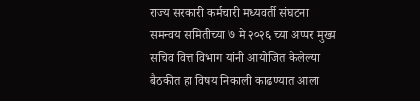राज्य सरकारी कर्मचारी मध्यवर्ती संघटना समन्वय समितीच्या ७ मे २०२६ च्या अप्पर मुख्य सचिव वित्त विभाग यांनी आयोजित केलेल्या बैठकीत हा विषय निकाली काढण्यात आला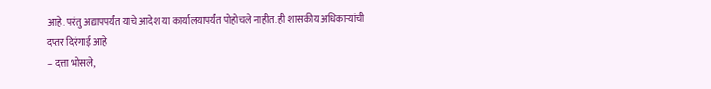आहे. परंतु अद्यापपर्यंत याचे आदेश या कार्यालयापर्यंत पोहोचले नाहीत. ही शासकीय अधिकाऱ्यांची दप्तर दिरंगाई आहे
– दत्ता भोसले,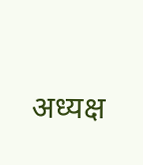अध्यक्ष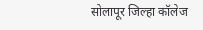सोलापूर जिल्हा कॉलेज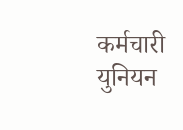कर्मचारी युनियन